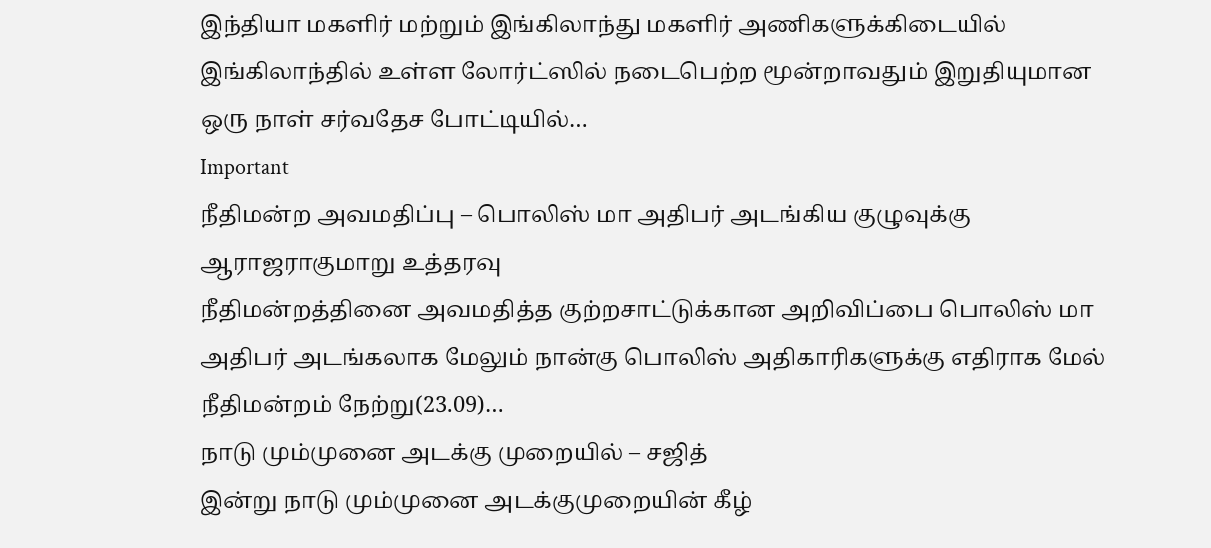இந்தியா மகளிர் மற்றும் இங்கிலாந்து மகளிர் அணிகளுக்கிடையில் இங்கிலாந்தில் உள்ள லோர்ட்ஸில் நடைபெற்ற மூன்றாவதும் இறுதியுமான ஒரு நாள் சர்வதேச போட்டியில்…
Important
நீதிமன்ற அவமதிப்பு – பொலிஸ் மா அதிபர் அடங்கிய குழுவுக்கு ஆராஜராகுமாறு உத்தரவு
நீதிமன்றத்தினை அவமதித்த குற்றசாட்டுக்கான அறிவிப்பை பொலிஸ் மா அதிபர் அடங்கலாக மேலும் நான்கு பொலிஸ் அதிகாரிகளுக்கு எதிராக மேல் நீதிமன்றம் நேற்று(23.09)…
நாடு மும்முனை அடக்கு முறையில் – சஜித்
இன்று நாடு மும்முனை அடக்குமுறையின் கீழ்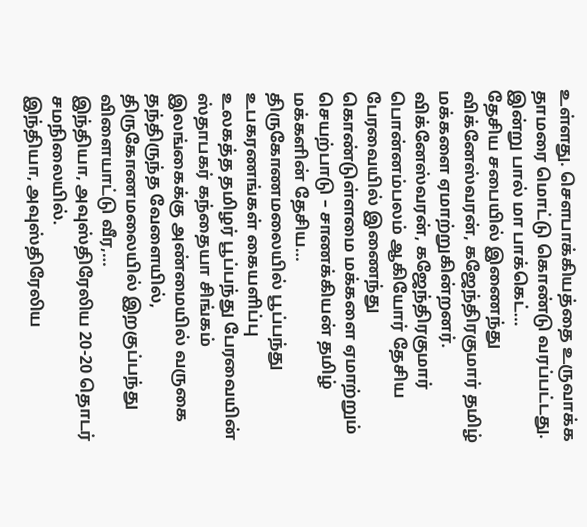உள்ளது. சௌபாக்கியத்தை உருவாக்க தாமரை மொட்டு கொண்டு வரப்பட்டது. இன்று பால் மா பாக்கெட்…
தேசிய சபையில் இணைந்து விக்னேஸ்வரன், கஜேந்திரகுமார் தமிழ் மக்களை ஏமாற்றுகின்றனர்.
விக்னேஸ்வரன், கஜேந்திரகுமார் பொன்னம்பலம் ஆகியோர் தேசிய பேரவையில் இணைந்து கொண்டுள்ளமை மக்களை ஏமாற்றும் செயற்பாடு – சாணக்கியன் தமிழ் மக்களின் தேசிய…
திருகோணமலையில் பூப்பந்து உபகரணங்கள் கையளிப்பு
உலகத்த தமிழர் பூப்பந்து பேரவையின் ஸ்தாபகர் கந்தையா சிங்கம் இலங்கைக்கு அண்மையில் வருகை தந்திருந்த வேளையில், திருகோணமலையில் இறகுப்பந்து விளையாட்டு வீர,…
இந்தியா, அவுஸ்திரேலிய 20-20 தொடர் சமநிலையில்.
இந்தியா, அவுஸ்திரேலிய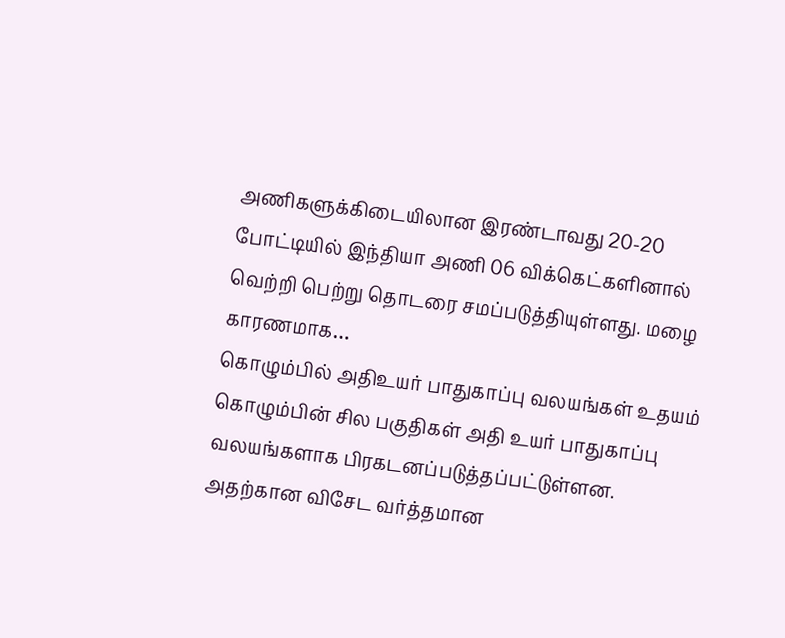அணிகளுக்கிடையிலான இரண்டாவது 20-20 போட்டியில் இந்தியா அணி 06 விக்கெட்களினால் வெற்றி பெற்று தொடரை சமப்படுத்தியுள்ளது. மழை காரணமாக…
கொழும்பில் அதிஉயர் பாதுகாப்பு வலயங்கள் உதயம்
கொழும்பின் சில பகுதிகள் அதி உயர் பாதுகாப்பு வலயங்களாக பிரகடனப்படுத்தப்பட்டுள்ளன. அதற்கான விசேட வர்த்தமான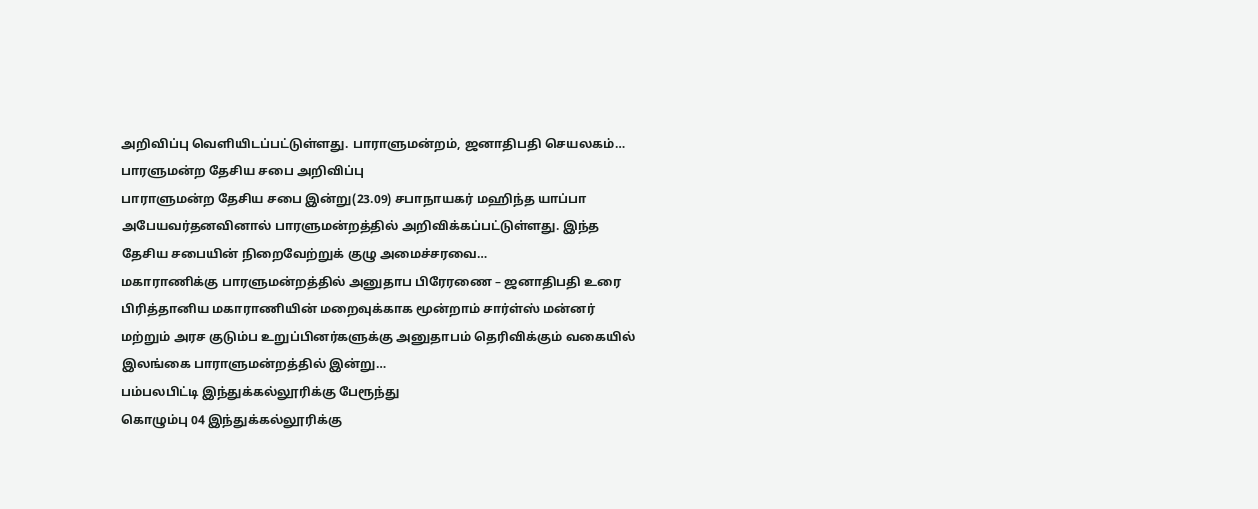அறிவிப்பு வெளியிடப்பட்டுள்ளது. பாராளுமன்றம், ஜனாதிபதி செயலகம்…
பாரளுமன்ற தேசிய சபை அறிவிப்பு
பாராளுமன்ற தேசிய சபை இன்று(23.09) சபாநாயகர் மஹிந்த யாப்பா அபேயவர்தனவினால் பாரளுமன்றத்தில் அறிவிக்கப்பட்டுள்ளது. இந்த தேசிய சபையின் நிறைவேற்றுக் குழு அமைச்சரவை…
மகாராணிக்கு பாரளுமன்றத்தில் அனுதாப பிரேரணை – ஜனாதிபதி உரை
பிரித்தானிய மகாராணியின் மறைவுக்காக மூன்றாம் சார்ள்ஸ் மன்னர் மற்றும் அரச குடும்ப உறுப்பினர்களுக்கு அனுதாபம் தெரிவிக்கும் வகையில் இலங்கை பாராளுமன்றத்தில் இன்று…
பம்பலபிட்டி இந்துக்கல்லூரிக்கு பேரூந்து
கொழும்பு 04 இந்துக்கல்லூரிக்கு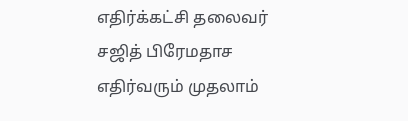எதிர்க்கட்சி தலைவர் சஜித் பிரேமதாச எதிர்வரும் முதலாம்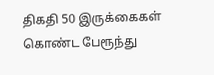திகதி 50 இருக்கைகள் கொண்ட பேரூந்து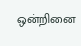ஒன்றினை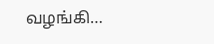வழங்கி…